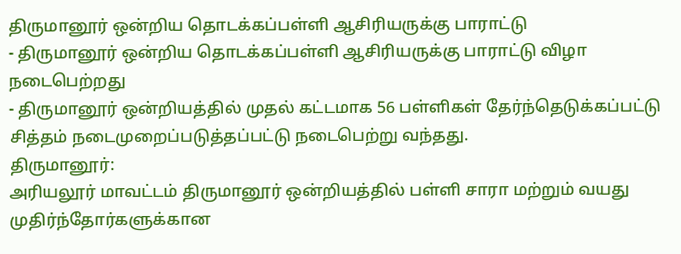திருமானூர் ஒன்றிய தொடக்கப்பள்ளி ஆசிரியருக்கு பாராட்டு
- திருமானூர் ஒன்றிய தொடக்கப்பள்ளி ஆசிரியருக்கு பாராட்டு விழா நடைபெற்றது
- திருமானூர் ஒன்றியத்தில் முதல் கட்டமாக 56 பள்ளிகள் தேர்ந்தெடுக்கப்பட்டு சித்தம் நடைமுறைப்படுத்தப்பட்டு நடைபெற்று வந்தது.
திருமானூர்:
அரியலூர் மாவட்டம் திருமானூர் ஒன்றியத்தில் பள்ளி சாரா மற்றும் வயது முதிர்ந்தோர்களுக்கான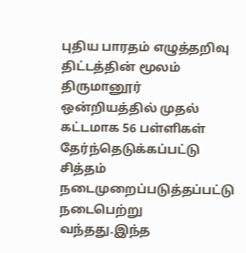புதிய பாரதம் எழுத்தறிவு திட்டத்தின் மூலம் திருமானூர் ஒன்றியத்தில் முதல் கட்டமாக 56 பள்ளிகள் தேர்ந்தெடுக்கப்பட்டு சித்தம் நடைமுறைப்படுத்தப்பட்டு நடைபெற்று வந்தது.இந்த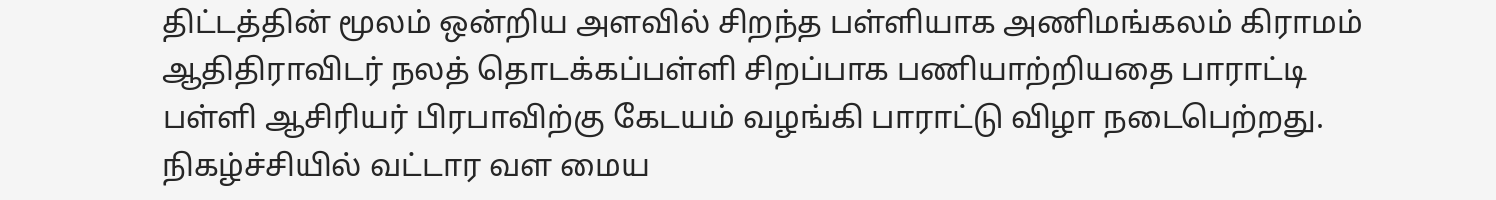திட்டத்தின் மூலம் ஒன்றிய அளவில் சிறந்த பள்ளியாக அணிமங்கலம் கிராமம் ஆதிதிராவிடர் நலத் தொடக்கப்பள்ளி சிறப்பாக பணியாற்றியதை பாராட்டி பள்ளி ஆசிரியர் பிரபாவிற்கு கேடயம் வழங்கி பாராட்டு விழா நடைபெற்றது.
நிகழ்ச்சியில் வட்டார வள மைய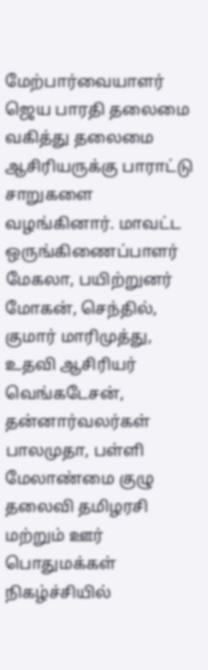மேற்பார்வையாளர் ஜெய பாரதி தலைமை வகித்து தலைமை ஆசிரியருக்கு பாராட்டு சாறுகளை வழங்கினார். மாவட்ட ஒருங்கிணைப்பாளர் மேகலா, பயிற்றுனர் மோகன், செந்தில், குமார் மாரிமுத்து, உதவி ஆசிரியர் வெங்கடேசன், தன்னார்வலர்கள் பாலமுதா, பள்ளி மேலாண்மை குழு தலைவி தமிழரசி மற்றும் ஊர் பொதுமக்கள் நிகழ்ச்சியில்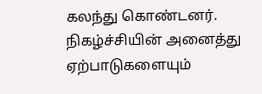கலந்து கொண்டனர். நிகழ்ச்சியின் அனைத்து ஏற்பாடுகளையும்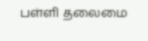பள்ளி தலைமை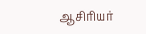ஆசிரியர்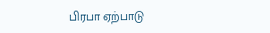பிரபா ஏற்பாடு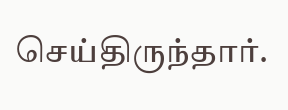செய்திருந்தார்.